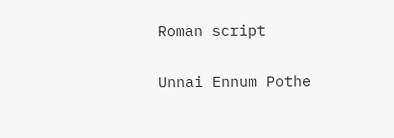Roman script

Unnai Ennum Pothe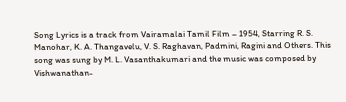Song Lyrics is a track from Vairamalai Tamil Film – 1954, Starring R. S. Manohar, K. A. Thangavelu, V. S. Raghavan, Padmini, Ragini and Others. This song was sung by M. L. Vasanthakumari and the music was composed by Vishwanathan-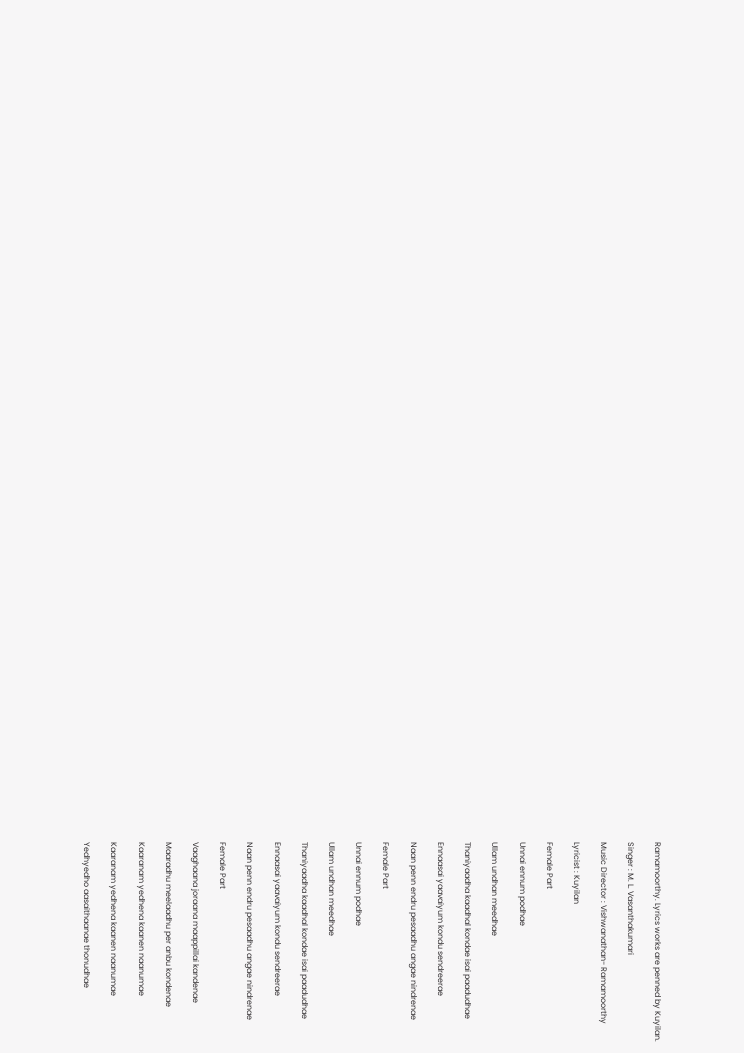Ramamoorthy. Lyrics works are penned by Kuyilan.

Singer : M. L. Vasanthakumari

Music Director : Vishwanathan- Ramamoorthy

Lyricist : Kuyilan

Female Part

Unnai ennum podhae

Ullam undhan meedhae

Thaniyaadha kaadhal kondae isai paadudhae

Ennaasai yaavaiyum kondu sendreerae

Naan penn endru pesaadhu angae nindrenae

Female Part

Unnai ennum podhae

Ullam undhan meedhae

Thaniyaadha kaadhal kondae isai paadudhae

Ennaasai yaavaiyum kondu sendreerae

Naan penn endru pesaadhu angae nindrenae

Female Part

Vaaghaana joraana maappillai kandenae

Maaradhu meelaadhu per anbu kondenae

Kaaranam yedhena kaanen naanumae

Kaaranam yedhena kaanen naanumae

Yedhyedho aasaithaanae thonudhae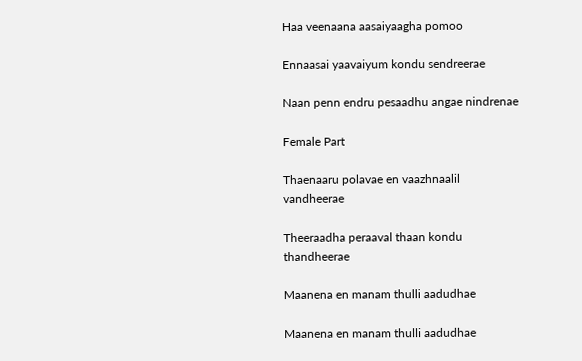Haa veenaana aasaiyaagha pomoo

Ennaasai yaavaiyum kondu sendreerae

Naan penn endru pesaadhu angae nindrenae

Female Part

Thaenaaru polavae en vaazhnaalil vandheerae

Theeraadha peraaval thaan kondu thandheerae

Maanena en manam thulli aadudhae

Maanena en manam thulli aadudhae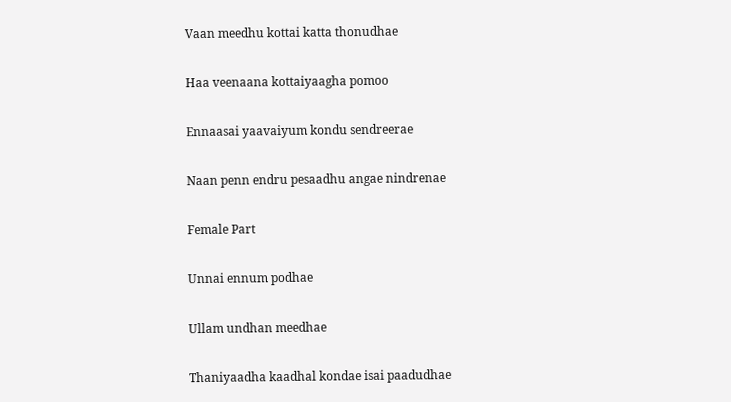Vaan meedhu kottai katta thonudhae

Haa veenaana kottaiyaagha pomoo

Ennaasai yaavaiyum kondu sendreerae

Naan penn endru pesaadhu angae nindrenae

Female Part

Unnai ennum podhae

Ullam undhan meedhae

Thaniyaadha kaadhal kondae isai paadudhae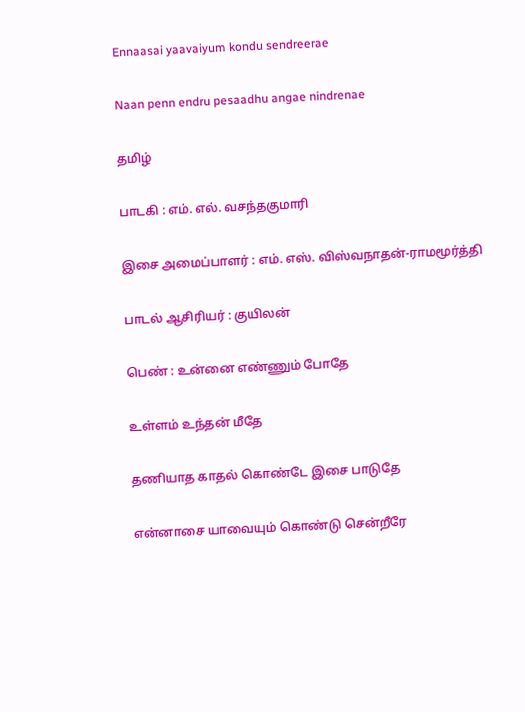Ennaasai yaavaiyum kondu sendreerae

Naan penn endru pesaadhu angae nindrenae

தமிழ்

பாடகி : எம். எல். வசந்தகுமாரி

இசை அமைப்பாளர் : எம். எஸ். விஸ்வநாதன்-ராமமூர்த்தி

பாடல் ஆசிரியர் : குயிலன்

பெண் : உன்னை எண்ணும் போதே

உள்ளம் உந்தன் மீதே

தணியாத காதல் கொண்டே இசை பாடுதே

என்னாசை யாவையும் கொண்டு சென்றீரே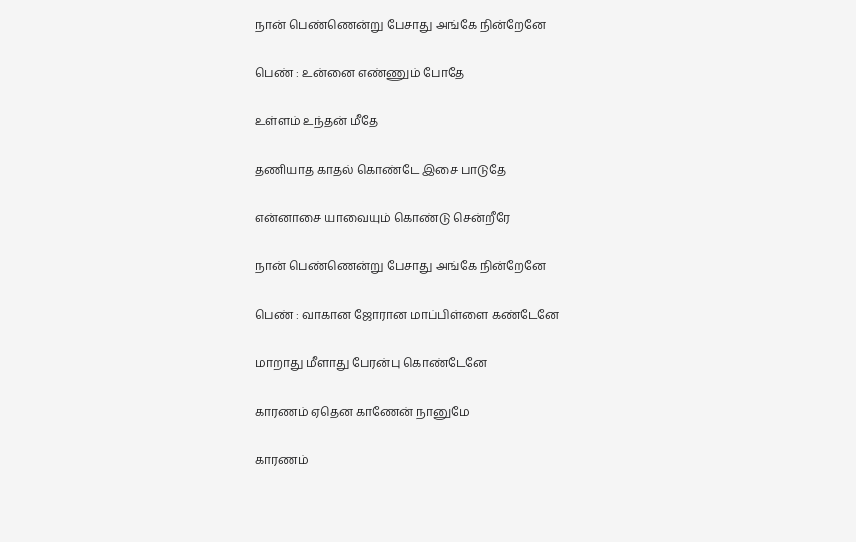நான் பெண்ணென்று பேசாது அங்கே நின்றேனே

பெண் : உன்னை எண்ணும் போதே

உள்ளம் உந்தன் மீதே

தணியாத காதல் கொண்டே இசை பாடுதே

என்னாசை யாவையும் கொண்டு சென்றீரே

நான் பெண்ணென்று பேசாது அங்கே நின்றேனே

பெண் : வாகான ஜோரான மாப்பிள்ளை கண்டேனே

மாறாது மீளாது பேரன்பு கொண்டேனே

காரணம் ஏதென காணேன் நானுமே

காரணம்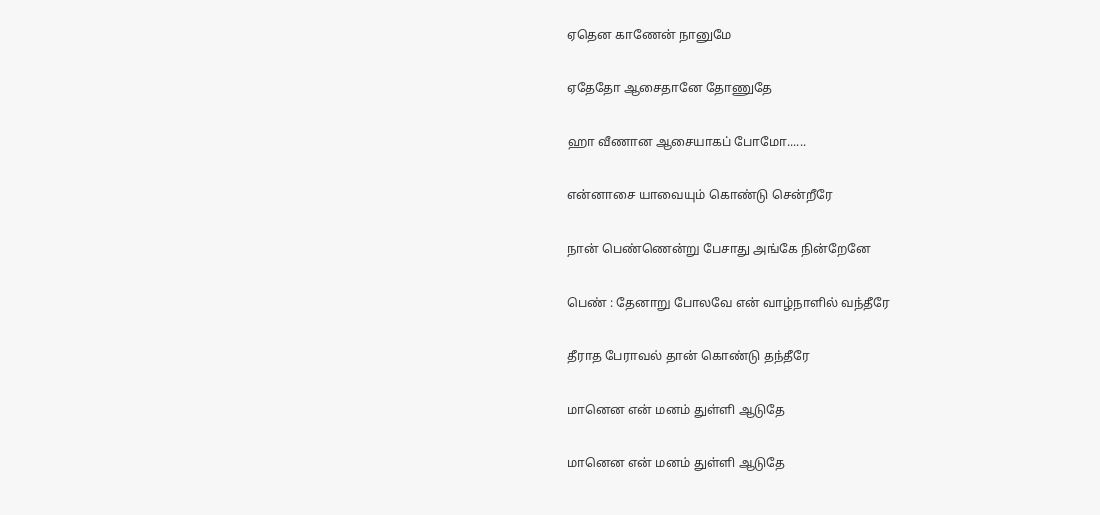ஏதென காணேன் நானுமே

ஏதேதோ ஆசைதானே தோணுதே

ஹா வீணான ஆசையாகப் போமோ......

என்னாசை யாவையும் கொண்டு சென்றீரே

நான் பெண்ணென்று பேசாது அங்கே நின்றேனே

பெண் : தேனாறு போலவே என் வாழ்நாளில் வந்தீரே

தீராத பேராவல் தான் கொண்டு தந்தீரே

மானென என் மனம் துள்ளி ஆடுதே

மானென என் மனம் துள்ளி ஆடுதே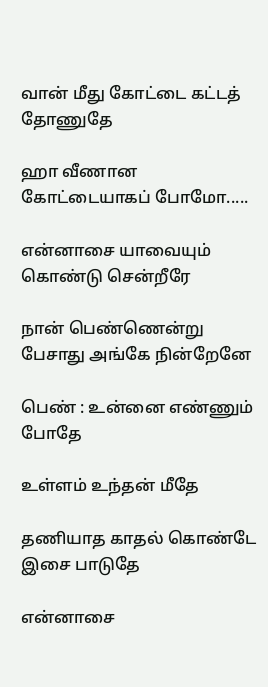வான் மீது கோட்டை கட்டத் தோணுதே

ஹா வீணான கோட்டையாகப் போமோ.....

என்னாசை யாவையும் கொண்டு சென்றீரே

நான் பெண்ணென்று பேசாது அங்கே நின்றேனே

பெண் : உன்னை எண்ணும் போதே

உள்ளம் உந்தன் மீதே

தணியாத காதல் கொண்டே இசை பாடுதே

என்னாசை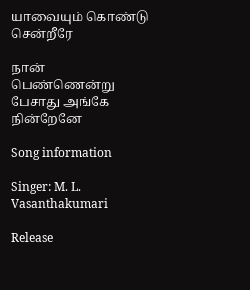யாவையும் கொண்டு சென்றீரே

நான் பெண்ணென்று பேசாது அங்கே நின்றேனே

Song information

Singer: M. L. Vasanthakumari

Release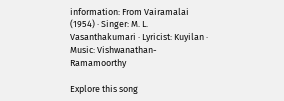information: From Vairamalai (1954) · Singer: M. L. Vasanthakumari · Lyricist: Kuyilan · Music: Vishwanathan- Ramamoorthy

Explore this song